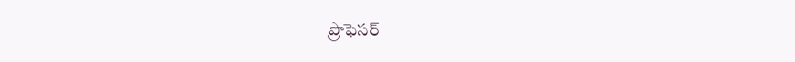ప్రొఫెసర్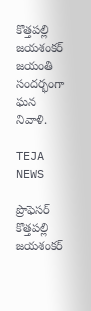కొత్తపల్లి జయశంకర్ జయంతి సందర్భంగా ఘన నివాళి.

TEJA NEWS

ప్రొఫెసర్ కొత్తపల్లి జయశంకర్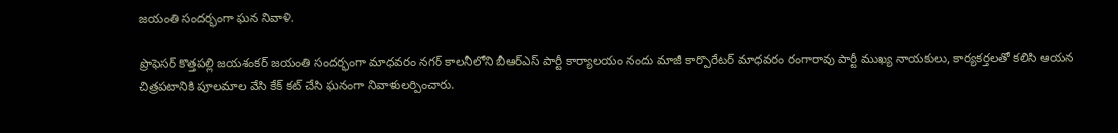జయంతి సందర్భంగా ఘన నివాళి.

ప్రొఫెసర్ కొత్తపల్లి జయశంకర్ జయంతి సందర్భంగా మాధవరం నగర్ కాలనీలోని బీఆర్ఎస్ పార్టీ కార్యాలయం నందు మాజీ కార్పొరేటర్ మాధవరం రంగారావు పార్టీ ముఖ్య నాయకులు, కార్యకర్తలతో కలిసి ఆయన చిత్రపటానికి పూలమాల వేసి కేక్ కట్ చేసి ఘనంగా నివాళులర్పించారు.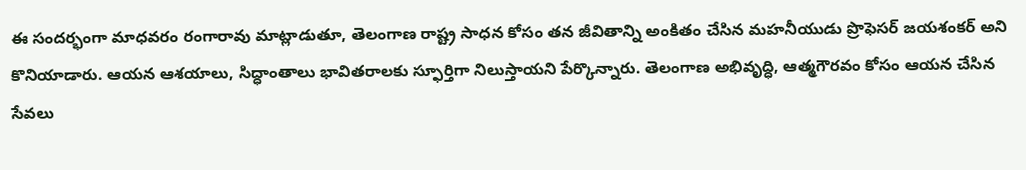ఈ సందర్భంగా మాధవరం రంగారావు మాట్లాడుతూ, తెలంగాణ రాష్ట్ర సాధన కోసం తన జీవితాన్ని అంకితం చేసిన మహనీయుడు ప్రొఫెసర్ జయశంకర్ అని కొనియాడారు. ఆయన ఆశయాలు, సిద్ధాంతాలు భావితరాలకు స్ఫూర్తిగా నిలుస్తాయని పేర్కొన్నారు. తెలంగాణ అభివృద్ధి, ఆత్మగౌరవం కోసం ఆయన చేసిన సేవలు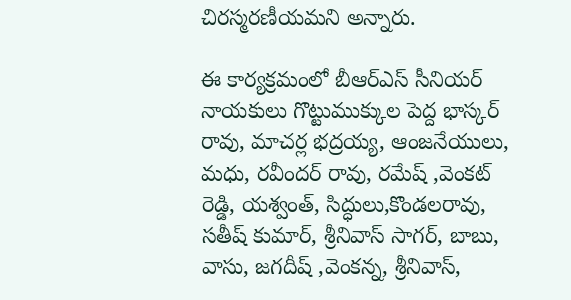చిరస్మరణీయమని అన్నారు.

ఈ కార్యక్రమంలో బీఆర్ఎస్ సీనియర్ నాయకులు గొట్టుముక్కుల పెద్ద భాస్కర్ రావు, మాచర్ల భద్రయ్య, ఆంజనేయులు, మధు, రవీందర్ రావు, రమేష్ ,వెంకట్ రెడ్డి, యశ్వంత్, సిద్ధులు,కొండలరావు, సతీష్ కుమార్, శ్రీనివాస్ సాగర్, బాబు, వాసు, జగదీష్ ,వెంకన్న, శ్రీనివాస్,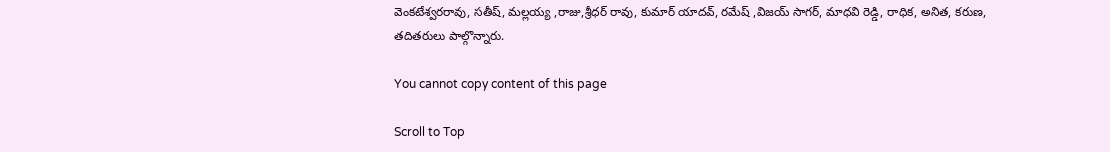వెంకటేశ్వరరావు, సతీష్, మల్లయ్య ,రాజు,శ్రీధర్ రావు, కుమార్ యాదవ్, రమేష్ ,విజయ్ సాగర్, మాధవి రెడ్డి, రాధిక, అనిత, కరుణ, తదితరులు పాల్గొన్నారు.

You cannot copy content of this page

Scroll to Top